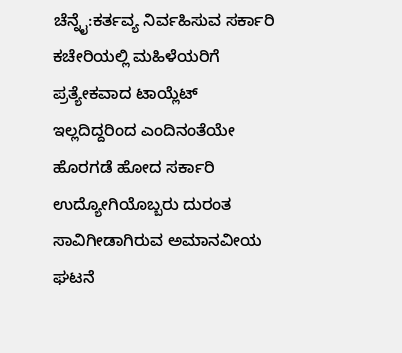ಚೆನ್ನೈ:ಕರ್ತವ್ಯ ನಿರ್ವಹಿಸುವ ಸರ್ಕಾರಿ ಕಚೇರಿಯಲ್ಲಿ ಮಹಿಳೆಯರಿಗೆ ಪ್ರತ್ಯೇಕವಾದ ಟಾಯ್ಲೆಟ್ ಇಲ್ಲದಿದ್ದರಿಂದ ಎಂದಿನಂತೆಯೇ ಹೊರಗಡೆ ಹೋದ ಸರ್ಕಾರಿ ಉದ್ಯೋಗಿಯೊಬ್ಬರು ದುರಂತ ಸಾವಿಗೀಡಾಗಿರುವ ಅಮಾನವೀಯ ಘಟನೆ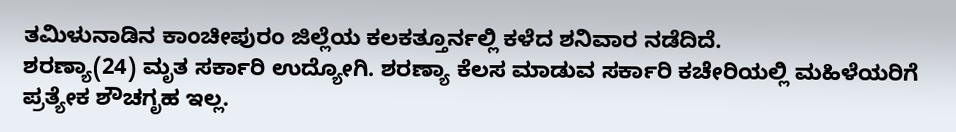ತಮಿಳುನಾಡಿನ ಕಾಂಚೀಪುರಂ ಜಿಲ್ಲೆಯ ಕಲಕತ್ತೂರ್ನಲ್ಲಿ ಕಳೆದ ಶನಿವಾರ ನಡೆದಿದೆ.
ಶರಣ್ಯಾ(24) ಮೃತ ಸರ್ಕಾರಿ ಉದ್ಯೋಗಿ. ಶರಣ್ಯಾ ಕೆಲಸ ಮಾಡುವ ಸರ್ಕಾರಿ ಕಚೇರಿಯಲ್ಲಿ ಮಹಿಳೆಯರಿಗೆ ಪ್ರತ್ಯೇಕ ಶೌಚಗೃಹ ಇಲ್ಲ.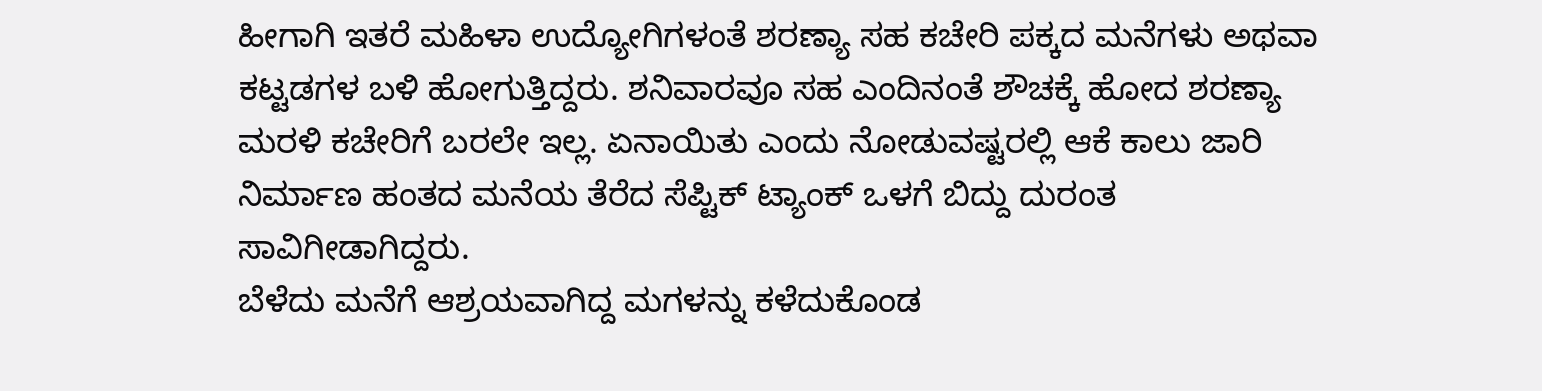ಹೀಗಾಗಿ ಇತರೆ ಮಹಿಳಾ ಉದ್ಯೋಗಿಗಳಂತೆ ಶರಣ್ಯಾ ಸಹ ಕಚೇರಿ ಪಕ್ಕದ ಮನೆಗಳು ಅಥವಾ ಕಟ್ಟಡಗಳ ಬಳಿ ಹೋಗುತ್ತಿದ್ದರು. ಶನಿವಾರವೂ ಸಹ ಎಂದಿನಂತೆ ಶೌಚಕ್ಕೆ ಹೋದ ಶರಣ್ಯಾ ಮರಳಿ ಕಚೇರಿಗೆ ಬರಲೇ ಇಲ್ಲ. ಏನಾಯಿತು ಎಂದು ನೋಡುವಷ್ಟರಲ್ಲಿ ಆಕೆ ಕಾಲು ಜಾರಿ ನಿರ್ಮಾಣ ಹಂತದ ಮನೆಯ ತೆರೆದ ಸೆಪ್ಟಿಕ್ ಟ್ಯಾಂಕ್ ಒಳಗೆ ಬಿದ್ದು ದುರಂತ ಸಾವಿಗೀಡಾಗಿದ್ದರು.
ಬೆಳೆದು ಮನೆಗೆ ಆಶ್ರಯವಾಗಿದ್ದ ಮಗಳನ್ನು ಕಳೆದುಕೊಂಡ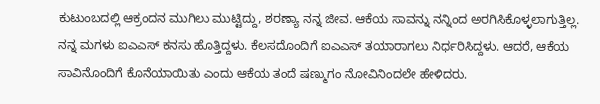ಕುಟುಂಬದಲ್ಲಿ ಆಕ್ರಂದನ ಮುಗಿಲು ಮುಟ್ಟಿದ್ದು, ಶರಣ್ಯಾ ನನ್ನ ಜೀವ. ಆಕೆಯ ಸಾವನ್ನು ನನ್ನಿಂದ ಅರಗಿಸಿಕೊಳ್ಳಲಾಗುತ್ತಿಲ್ಲ. ನನ್ನ ಮಗಳು ಐಎಎಸ್ ಕನಸು ಹೊತ್ತಿದ್ದಳು. ಕೆಲಸದೊಂದಿಗೆ ಐಎಎಸ್ ತಯಾರಾಗಲು ನಿರ್ಧರಿಸಿದ್ದಳು. ಆದರೆ, ಆಕೆಯ ಸಾವಿನೊಂದಿಗೆ ಕೊನೆಯಾಯಿತು ಎಂದು ಆಕೆಯ ತಂದೆ ಷಣ್ಮುಗಂ ನೋವಿನಿಂದಲೇ ಹೇಳಿದರು.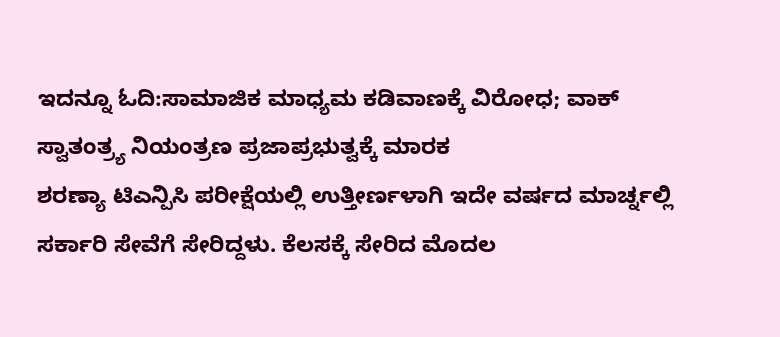ಇದನ್ನೂ ಓದಿ:ಸಾಮಾಜಿಕ ಮಾಧ್ಯಮ ಕಡಿವಾಣಕ್ಕೆ ವಿರೋಧ; ವಾಕ್ ಸ್ವಾತಂತ್ರ್ಯ ನಿಯಂತ್ರಣ ಪ್ರಜಾಪ್ರಭುತ್ವಕ್ಕೆ ಮಾರಕ
ಶರಣ್ಯಾ ಟಿಎನ್ಪಿಸಿ ಪರೀಕ್ಷೆಯಲ್ಲಿ ಉತ್ತೀರ್ಣಳಾಗಿ ಇದೇ ವರ್ಷದ ಮಾರ್ಚ್ನಲ್ಲಿ ಸರ್ಕಾರಿ ಸೇವೆಗೆ ಸೇರಿದ್ದಳು. ಕೆಲಸಕ್ಕೆ ಸೇರಿದ ಮೊದಲ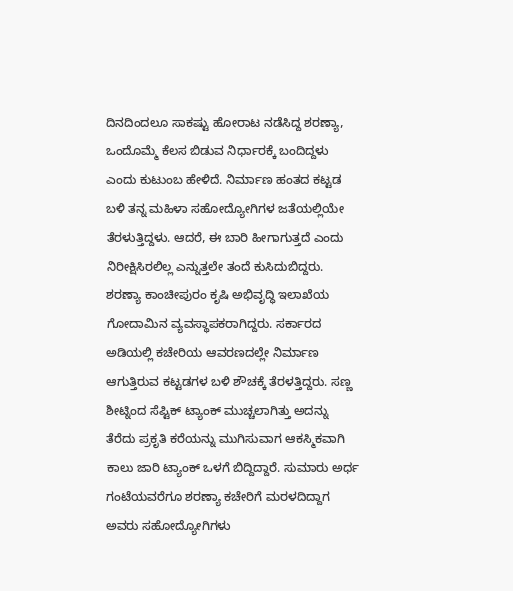ದಿನದಿಂದಲೂ ಸಾಕಷ್ಟು ಹೋರಾಟ ನಡೆಸಿದ್ದ ಶರಣ್ಯಾ, ಒಂದೊಮ್ಮೆ ಕೆಲಸ ಬಿಡುವ ನಿರ್ಧಾರಕ್ಕೆ ಬಂದಿದ್ದಳು ಎಂದು ಕುಟುಂಬ ಹೇಳಿದೆ. ನಿರ್ಮಾಣ ಹಂತದ ಕಟ್ಟಡ ಬಳಿ ತನ್ನ ಮಹಿಳಾ ಸಹೋದ್ಯೋಗಿಗಳ ಜತೆಯಲ್ಲಿಯೇ ತೆರಳುತ್ತಿದ್ದಳು. ಆದರೆ, ಈ ಬಾರಿ ಹೀಗಾಗುತ್ತದೆ ಎಂದು ನಿರೀಕ್ಷಿಸಿರಲಿಲ್ಲ ಎನ್ನುತ್ತಲೇ ತಂದೆ ಕುಸಿದುಬಿದ್ದರು.
ಶರಣ್ಯಾ ಕಾಂಚೀಪುರಂ ಕೃಷಿ ಅಭಿವೃದ್ಧಿ ಇಲಾಖೆಯ ಗೋದಾಮಿನ ವ್ಯವಸ್ಥಾಪಕರಾಗಿದ್ದರು. ಸರ್ಕಾರದ ಅಡಿಯಲ್ಲಿ ಕಚೇರಿಯ ಆವರಣದಲ್ಲೇ ನಿರ್ಮಾಣ ಆಗುತ್ತಿರುವ ಕಟ್ಟಡಗಳ ಬಳಿ ಶೌಚಕ್ಕೆ ತೆರಳತ್ತಿದ್ದರು. ಸಣ್ಣ ಶೀಟ್ನಿಂದ ಸೆಪ್ಟಿಕ್ ಟ್ಯಾಂಕ್ ಮುಚ್ಚಲಾಗಿತ್ತು ಅದನ್ನು ತೆರೆದು ಪ್ರಕೃತಿ ಕರೆಯನ್ನು ಮುಗಿಸುವಾಗ ಆಕಸ್ಮಿಕವಾಗಿ ಕಾಲು ಜಾರಿ ಟ್ಯಾಂಕ್ ಒಳಗೆ ಬಿದ್ದಿದ್ದಾರೆ. ಸುಮಾರು ಅರ್ಧ ಗಂಟೆಯವರೆಗೂ ಶರಣ್ಯಾ ಕಚೇರಿಗೆ ಮರಳದಿದ್ದಾಗ ಅವರು ಸಹೋದ್ಯೋಗಿಗಳು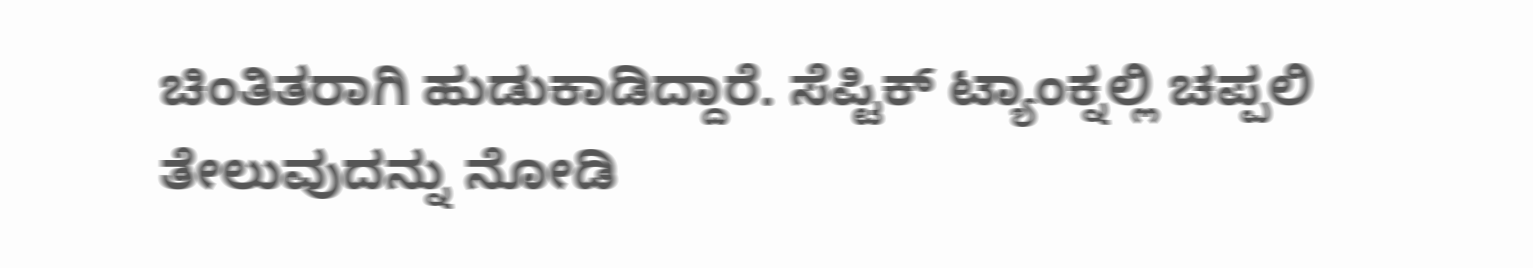ಚಿಂತಿತರಾಗಿ ಹುಡುಕಾಡಿದ್ದಾರೆ. ಸೆಪ್ಟಿಕ್ ಟ್ಯಾಂಕ್ನಲ್ಲಿ ಚಪ್ಪಲಿ ತೇಲುವುದನ್ನು ನೋಡಿ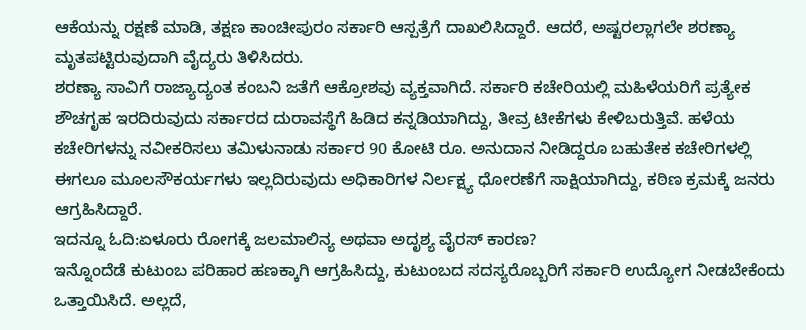ಆಕೆಯನ್ನು ರಕ್ಷಣೆ ಮಾಡಿ, ತಕ್ಷಣ ಕಾಂಚೀಪುರಂ ಸರ್ಕಾರಿ ಆಸ್ಪತ್ರೆಗೆ ದಾಖಲಿಸಿದ್ದಾರೆ. ಆದರೆ, ಅಷ್ಟರಲ್ಲಾಗಲೇ ಶರಣ್ಯಾ ಮೃತಪಟ್ಟಿರುವುದಾಗಿ ವೈದ್ಯರು ತಿಳಿಸಿದರು.
ಶರಣ್ಯಾ ಸಾವಿಗೆ ರಾಜ್ಯಾದ್ಯಂತ ಕಂಬನಿ ಜತೆಗೆ ಆಕ್ರೋಶವು ವ್ಯಕ್ತವಾಗಿದೆ. ಸರ್ಕಾರಿ ಕಚೇರಿಯಲ್ಲಿ ಮಹಿಳೆಯರಿಗೆ ಪ್ರತ್ಯೇಕ ಶೌಚಗೃಹ ಇರದಿರುವುದು ಸರ್ಕಾರದ ದುರಾವಸ್ಥೆಗೆ ಹಿಡಿದ ಕನ್ನಡಿಯಾಗಿದ್ದು, ತೀವ್ರ ಟೀಕೆಗಳು ಕೇಳಿಬರುತ್ತಿವೆ. ಹಳೆಯ ಕಚೇರಿಗಳನ್ನು ನವೀಕರಿಸಲು ತಮಿಳುನಾಡು ಸರ್ಕಾರ 90 ಕೋಟಿ ರೂ. ಅನುದಾನ ನೀಡಿದ್ದರೂ ಬಹುತೇಕ ಕಚೇರಿಗಳಲ್ಲಿ ಈಗಲೂ ಮೂಲಸೌಕರ್ಯಗಳು ಇಲ್ಲದಿರುವುದು ಅಧಿಕಾರಿಗಳ ನಿರ್ಲಕ್ಷ್ಯ ಧೋರಣೆಗೆ ಸಾಕ್ಷಿಯಾಗಿದ್ದು, ಕಠಿಣ ಕ್ರಮಕ್ಕೆ ಜನರು ಆಗ್ರಹಿಸಿದ್ದಾರೆ.
ಇದನ್ನೂ ಓದಿ:ಏಳೂರು ರೋಗಕ್ಕೆ ಜಲಮಾಲಿನ್ಯ ಅಥವಾ ಅದೃಶ್ಯ ವೈರಸ್ ಕಾರಣ?
ಇನ್ನೊಂದೆಡೆ ಕುಟುಂಬ ಪರಿಹಾರ ಹಣಕ್ಕಾಗಿ ಆಗ್ರಹಿಸಿದ್ದು, ಕುಟುಂಬದ ಸದಸ್ಯರೊಬ್ಬರಿಗೆ ಸರ್ಕಾರಿ ಉದ್ಯೋಗ ನೀಡಬೇಕೆಂದು ಒತ್ತಾಯಿಸಿದೆ. ಅಲ್ಲದೆ,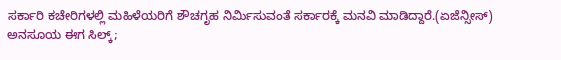ಸರ್ಕಾರಿ ಕಚೇರಿಗಳಲ್ಲಿ ಮಹಿಳೆಯರಿಗೆ ಶೌಚಗೃಹ ನಿರ್ಮಿಸುವಂತೆ ಸರ್ಕಾರಕ್ಕೆ ಮನವಿ ಮಾಡಿದ್ದಾರೆ.(ಏಜೆನ್ಸೀಸ್)
ಅನಸೂಯ ಈಗ ಸಿಲ್ಕ್;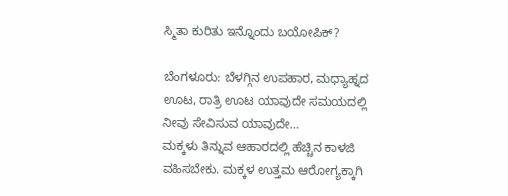ಸ್ಮಿತಾ ಕುರಿತು ಇನ್ನೊಂದು ಬಯೋಪಿಕ್?

ಬೆಂಗಳೂರು: ಬೆಳಗ್ಗಿನ ಉಪಹಾರ, ಮಧ್ಯಾಹ್ನದ ಊಟ, ರಾತ್ರಿ ಊಟ ಯಾವುದೇ ಸಮಯದಲ್ಲಿ ನೀವು ಸೇವಿಸುವ ಯಾವುದೇ…
ಮಕ್ಕಳು ತಿನ್ನುವ ಆಹಾರದಲ್ಲಿ ಹೆಚ್ಚಿನ ಕಾಳಜಿ ವಹಿಸಬೇಕು. ಮಕ್ಕಳ ಉತ್ತಮ ಆರೋಗ್ಯಕ್ಕಾಗಿ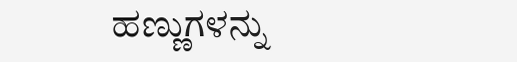ಹಣ್ಣುಗಳನ್ನು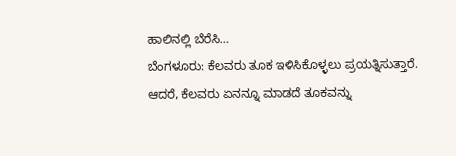ಹಾಲಿನಲ್ಲಿ ಬೆರೆಸಿ…
ಬೆಂಗಳೂರು: ಕೆಲವರು ತೂಕ ಇಳಿಸಿಕೊಳ್ಳಲು ಪ್ರಯತ್ನಿಸುತ್ತಾರೆ. ಆದರೆ, ಕೆಲವರು ಏನನ್ನೂ ಮಾಡದೆ ತೂಕವನ್ನು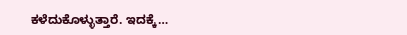ಕಳೆದುಕೊಳ್ಳುತ್ತಾರೆ. ಇದಕ್ಕೆ…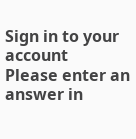Sign in to your account
Please enter an answer in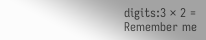digits:3 × 2 =
Remember me